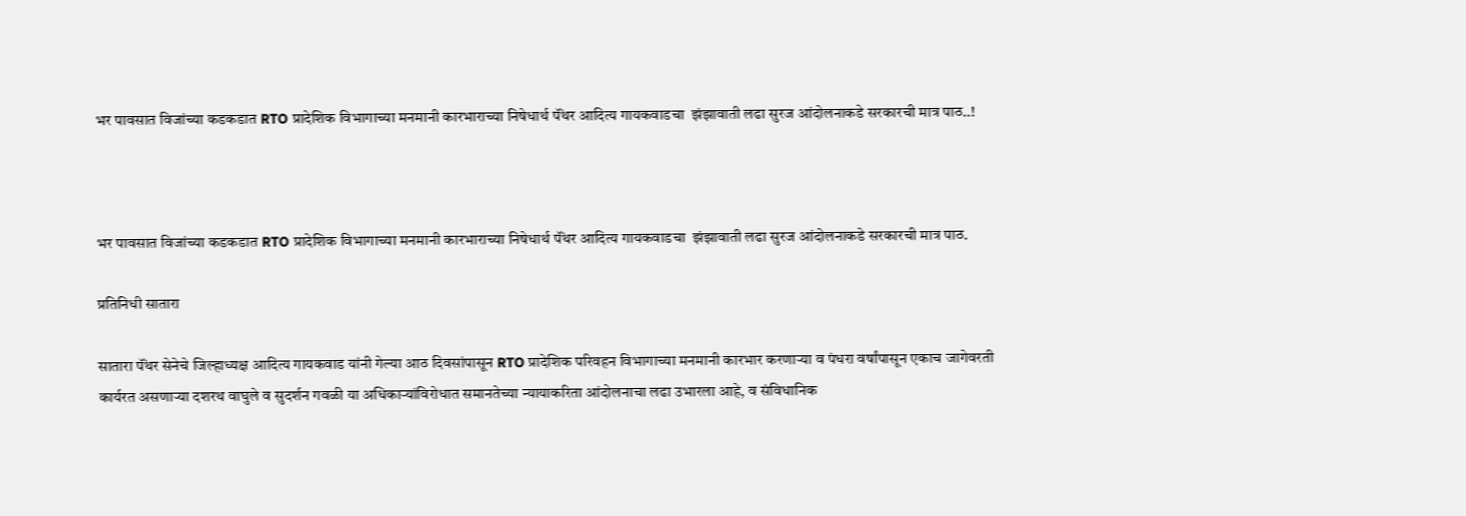भर पावसात विजांच्या कडकडात RTO प्रादेशिक विभागाच्या मनमानी कारभाराच्या निषेधार्थ पॅंथर आदित्य गायकवाडचा ‌ झंझावाती लढा सुरज आंदोलनाकडे सरकारची मात्र पाठ..!



भर पावसात विजांच्या कडकडात RTO प्रादेशिक विभागाच्या मनमानी कारभाराच्या निषेधार्थ पॅंथर आदित्य गायकवाडचा ‌ झंझावाती लढा सुरज आंदोलनाकडे सरकारची मात्र पाठ.

प्रतिनिधी सातारा

सातारा पॅंथर सेनेचे जिल्हाध्यक्ष आदित्य गायकवाड यांनी गेल्या आठ दिवसांपासून RTO प्रादेशिक परिवहन विभागाच्या मनमानी कारभार करणाऱ्या व पंधरा वर्षांपासून एकाच जागेवरती कार्यरत असणाऱ्या दशरथ वाघुले व सुदर्शन गवळी या अधिकाऱ्यांविरोधात समानतेच्या न्यायाकरिता आंदोलनाचा लढा उभारला आहे, व संविधानिक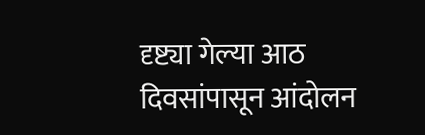दृष्ट्या गेल्या आठ दिवसांपासून आंदोलन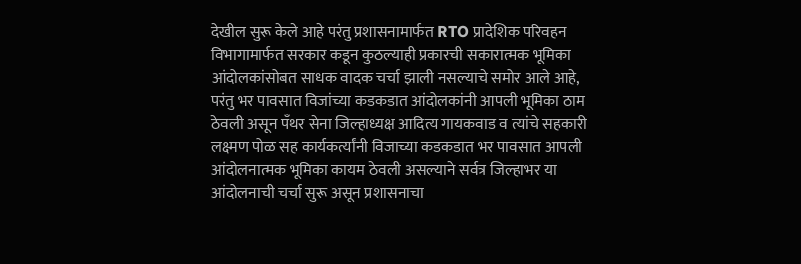देखील सुरू केले आहे परंतु प्रशासनामार्फत RTO प्रादेशिक परिवहन विभागामार्फत सरकार कडून कुठल्याही प्रकारची सकारात्मक भूमिका आंदोलकांसोबत साधक वादक चर्चा झाली नसल्याचे समोर आले आहे, परंतु भर पावसात विजांच्या कडकडात आंदोलकांनी आपली भूमिका ठाम ठेवली असून पॅंथर सेना जिल्हाध्यक्ष आदित्य गायकवाड व त्यांचे सहकारी लक्ष्मण पोळ सह कार्यकर्त्यांनी विजाच्या कडकडात भर पावसात आपली आंदोलनात्मक भूमिका कायम ठेवली असल्याने सर्वत्र जिल्हाभर या आंदोलनाची चर्चा सुरू असून प्रशासनाचा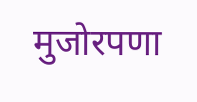मुजोरपणा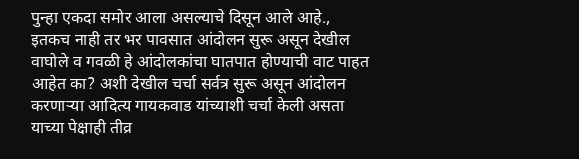पुन्हा एकदा समोर आला असल्याचे दिसून आले आहे., इतकच नाही तर भर पावसात आंदोलन सुरू असून देखील वाघोले व गवळी हे आंदोलकांचा घातपात होण्याची वाट पाहत आहेत का? अशी देखील चर्चा सर्वत्र सुरू असून आंदोलन करणाऱ्या आदित्य गायकवाड यांच्याशी चर्चा केली असता याच्या पेक्षाही तीव्र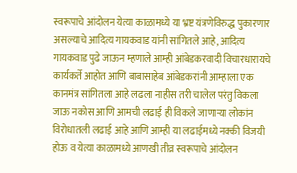स्वरूपाचे आंदोलन येत्या काळामध्ये या भ्रष्ट यंत्रणेविरुद्ध पुकारणार असल्याचे आदित्य गायकवाड यांनी सांगितले आहे, आदित्य गायकवाड पुढे जाऊन म्हणाले आम्ही आंबेडकरवादी विचारधारायचे कार्यकर्ते आहोत आणि बाबासाहेब आंबेडकरांनी आम्हाला एक कानमंत्र सांगितला आहे लढला नाहीस तरी चालेल परंतु विकला जाऊ नकोस आणि आमची लढाई ही विकले जाणाऱ्या लोकांन विरोधातली लढाई आहे आणि आम्ही या लढाईमध्ये नक्की विजयी होऊ व येत्या काळामध्ये आणखी तीव्र स्वरूपाचे आंदोलन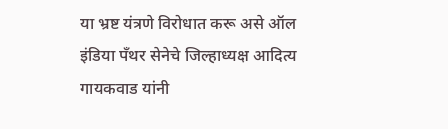या भ्रष्ट यंत्रणे विरोधात करू असे ऑल इंडिया पॅंथर सेनेचे जिल्हाध्यक्ष आदित्य गायकवाड यांनी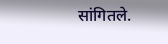सांगितले.